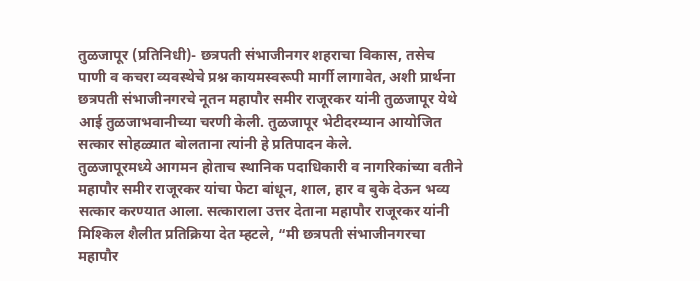तुळजापूर (प्रतिनिधी)- छत्रपती संभाजीनगर शहराचा विकास, तसेच पाणी व कचरा व्यवस्थेचे प्रश्न कायमस्वरूपी मार्गी लागावेत, अशी प्रार्थना छत्रपती संभाजीनगरचे नूतन महापौर समीर राजूरकर यांनी तुळजापूर येथे आई तुळजाभवानीच्या चरणी केली. तुळजापूर भेटीदरम्यान आयोजित सत्कार सोहळ्यात बोलताना त्यांनी हे प्रतिपादन केले.
तुळजापूरमध्ये आगमन होताच स्थानिक पदाधिकारी व नागरिकांच्या वतीने महापौर समीर राजूरकर यांचा फेटा बांधून, शाल, हार व बुके देऊन भव्य सत्कार करण्यात आला. सत्काराला उत्तर देताना महापौर राजूरकर यांनी मिश्किल शैलीत प्रतिक्रिया देत म्हटले, “मी छत्रपती संभाजीनगरचा महापौर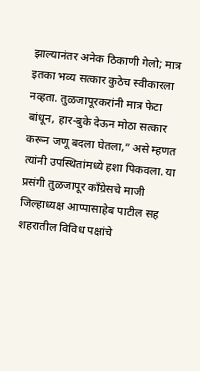झाल्यानंतर अनेक ठिकाणी गेलो; मात्र इतका भव्य सत्कार कुठेच स्वीकारला नव्हता. तुळजापूरकरांनी मात्र फेटा बांधून, हार-बुके देऊन मोठा सत्कार करून जणू बदला घेतला,” असे म्हणत त्यांनी उपस्थितांमध्ये हशा पिकवला. या प्रसंगी तुळजापूर काँग्रेसचे माजी जिल्हाध्यक्ष आप्पासाहेब पाटील सह शहरातील विविध पक्षांचे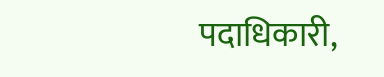पदाधिकारी,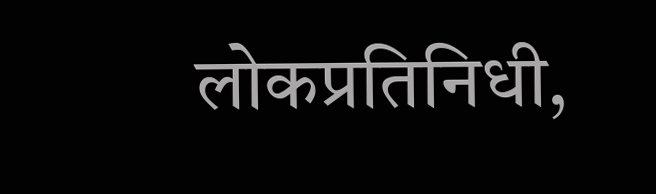लोकप्रतिनिधी,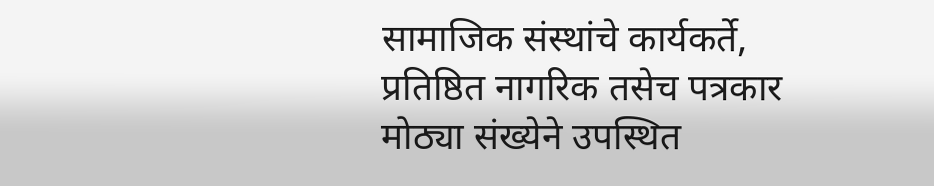सामाजिक संस्थांचे कार्यकर्ते, प्रतिष्ठित नागरिक तसेच पत्रकार मोठ्या संख्येने उपस्थित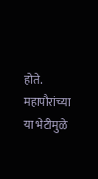होते. महापौरांच्या या भेटीमुळे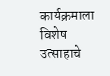कार्यक्रमाला विशेष उत्साहाचे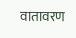वातावरण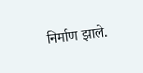निर्माण झाले.